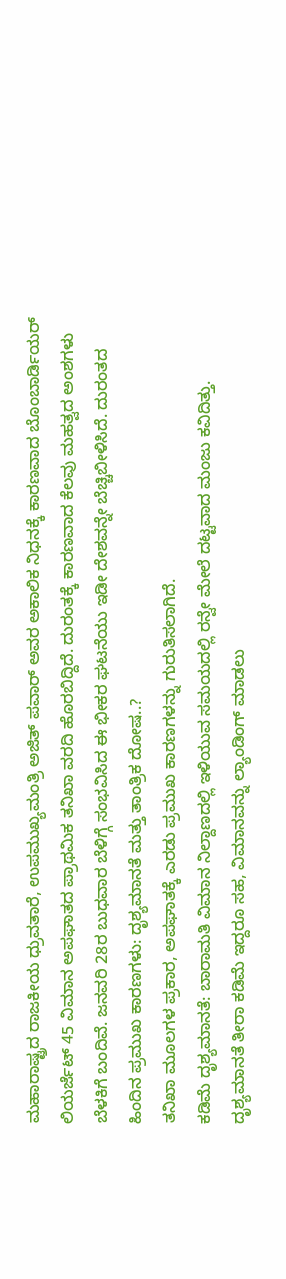ಮಹಾರಾಷ್ಟ್ರದ ರಾಜಕೀಯ ಧ್ರುವತಾರೆ, ಉಪಮುಖ್ಯಮಂತ್ರಿ ಅಜಿತ್ ಪವಾರ್ ಅವರ ಅಕಾಲಿಕ ನಿಧನಕ್ಕೆ ಕಾರಣವಾದ ಬೊಂಬಾರ್ಡಿಯರ್ ಲಿಯರ್ಜೆಟ್ 45 ವಿಮಾನ ಅಪಘಾತದ ಪ್ರಾಥಮಿಕ ತನಿಖಾ ವರದಿ ಹೊರಬಿದ್ದಿದೆ. ದುರಂತಕ್ಕೆ ಕಾರಣವಾದ ಕೆಲವು ಮಹತ್ವದ ಅಂಶಗಳು ಬೆಳಕಿಗೆ ಬಂದಿವೆ. ಜನವರಿ 28ರ ಬುಧವಾರ ಬೆಳಿಗ್ಗೆ ಸಂಭವಿಸಿದ ಈ ಭೀಕರ ಘಟನೆಯು ಇಡೀ ದೇಶವನ್ನೇ ಬೆಚ್ಚಿಬೀಳಿಸಿದೆ. ದುರಂತದ ಹಿಂದಿನ ಪ್ರಮುಖ ಕಾರಣಗಳು: ದೃಶ್ಯಮಾನತೆ ಮತ್ತು ತಾಂತ್ರಿಕ ದೋಷ..?
ತನಿಖಾ ಮೂಲಗಳ ಪ್ರಕಾರ, ಅಪಘಾತಕ್ಕೆ ಎರಡು ಪ್ರಮುಖ ಕಾರಣಗಳನ್ನು ಗುರುತಿಸಲಾಗಿದೆ.
ಕಡಿಮೆ ದೃಶ್ಯಮಾನತೆ: ಬಾರಾಮತಿ ವಿಮಾನ ನಿಲ್ದಾಣದಲ್ಲಿ ಇಳಿಯುವ ಸಮಯದಲ್ಲಿ ರನ್ವೇ ಮೇಲೆ ದಟ್ಟವಾದ ಮಂಜು ಕವಿದಿತ್ತು. ದೃಶ್ಯಮಾನತೆ ತೀರಾ ಕಡಿಮೆ ಇದ್ದರೂ ಸಹ, ವಿಮಾನವನ್ನು ಲ್ಯಾಂಡಿಂಗ್ ಮಾಡಲು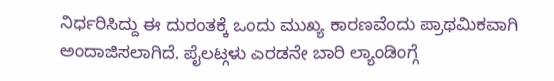ನಿರ್ಧರಿಸಿದ್ದು ಈ ದುರಂತಕ್ಕೆ ಒಂದು ಮುಖ್ಯ ಕಾರಣವೆಂದು ಪ್ರಾಥಮಿಕವಾಗಿ ಅಂದಾಜಿಸಲಾಗಿದೆ. ಪೈಲಟ್ಗಳು ಎರಡನೇ ಬಾರಿ ಲ್ಯಾಂಡಿಂಗ್ಗೆ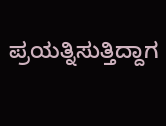ಪ್ರಯತ್ನಿಸುತ್ತಿದ್ದಾಗ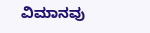ವಿಮಾನವು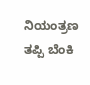ನಿಯಂತ್ರಣ ತಪ್ಪಿ ಬೆಂಕಿ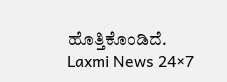ಹೊತ್ತಿಕೊಂಡಿದೆ.
Laxmi News 24×7